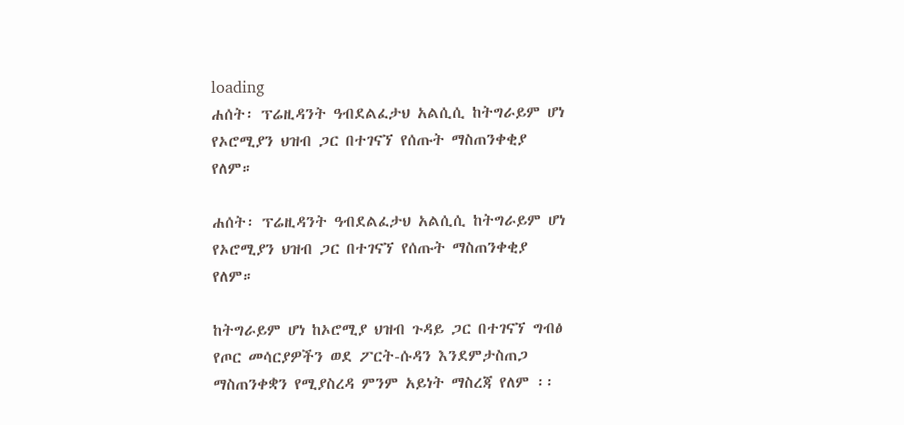loading
ሐሰት፡ ፕሬዚዳንት ዓብደልፈታህ አልሲሲ ከትግራይም ሆነ የኦሮሚያን ህዝብ ጋር በተገናኘ የሰጡት ማስጠንቀቂያ የለም።

ሐሰት፡ ፕሬዚዳንት ዓብደልፈታህ አልሲሲ ከትግራይም ሆነ የኦሮሚያን ህዝብ ጋር በተገናኘ የሰጡት ማስጠንቀቂያ የለም።

ከትግራይም ሆነ ከኦሮሚያ ህዝብ ጉዳይ ጋር በተገናኘ ግብፅ የጦር መሳርያዎችን ወደ ፖርት-ሱዳን እንደምታስጠጋ ማስጠንቀቋን የሚያስረዳ ምንም አይነት ማስረጃ የለም ፡፡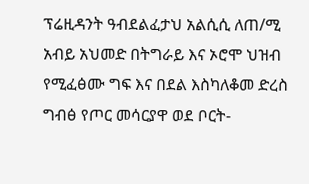ፕሬዚዳንት ዓብደልፈታህ አልሲሲ ለጠ/ሚ አብይ አህመድ በትግራይ እና ኦሮሞ ህዝብ የሚፈፅሙ ግፍ እና በደል እስካለቆመ ድረስ ግብፅ የጦር መሳርያዋ ወደ ቦርት-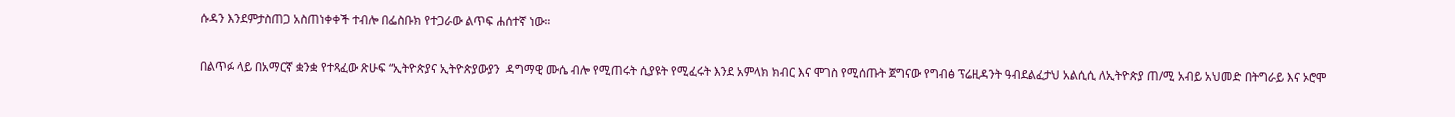ሱዳን እንደምታስጠጋ አስጠነቀቀች ተብሎ በፌስቡክ የተጋራው ልጥፍ ሐሰተኛ ነው።

በልጥፉ ላይ በአማርኛ ቋንቋ የተጻፈው ጽሁፍ “ኢትዮጵያና ኢትዮጵያውያን  ዳግማዊ ሙሴ ብሎ የሚጠሩት ሲያዩት የሚፈሩት እንደ አምላክ ክብር እና ሞገስ የሚሰጡት ጀግናው የግብፅ ፕሬዚዳንት ዓብደልፈታህ አልሲሲ ለኢትዮጵያ ጠ/ሚ አብይ አህመድ በትግራይ እና ኦሮሞ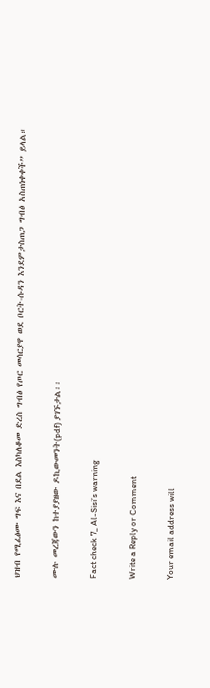ህዝብ የሚፈፅሙ ግፍ እና በደል እስካለቆመ ድረስ ግብፅ የጦር መሳርያዋ ወደ ቦርት-ሱዳን እንደምታስጠጋ ግብፅ አስጠነቀቀች” ይላል።

ሙሉ መረጃውን ከተያያዘው ዶኪውመንት(pdf) ያገኙታል፡፡

Fact check 7_ Al-Sisi’s warning

Write a Reply or Comment

Your email address will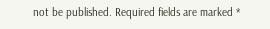not be published. Required fields are marked *